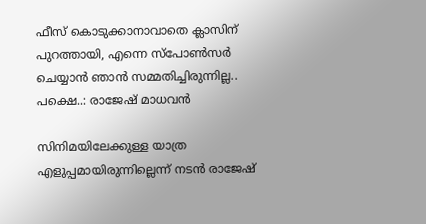ഫീസ് കൊടുക്കാനാവാതെ ക്ലാസിന് പുറത്തായി, എന്നെ സ്‌പോണ്‍സര്‍ ചെയ്യാന്‍ ഞാന്‍ സമ്മതിച്ചിരുന്നില്ല.. പക്ഷെ..: രാജേഷ് മാധവന്‍

സിനിമയിലേക്കുള്ള യാത്ര എളുപ്പമായിരുന്നില്ലെന്ന് നടന്‍ രാജേഷ്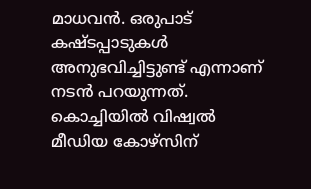മാധവന്‍. ഒരുപാട് കഷ്ടപ്പാടുകള്‍ അനുഭവിച്ചിട്ടുണ്ട് എന്നാണ് നടന്‍ പറയുന്നത്. കൊച്ചിയില്‍ വിഷ്വല്‍ മീഡിയ കോഴ്‌സിന്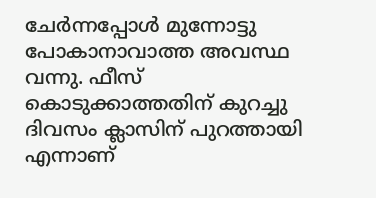ചേര്‍ന്നപ്പോള്‍ മുന്നോട്ടു പോകാനാവാത്ത അവസ്ഥ വന്നു. ഫീസ് കൊടുക്കാത്തതിന് കുറച്ചു ദിവസം ക്ലാസിന് പുറത്തായി എന്നാണ്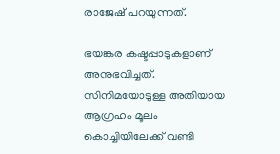രാജേഷ് പറയുന്നത്.

ഭയങ്കര കഷ്ടപ്പാടുകളാണ് അനുഭവിച്ചത്. സിനിമയോടുള്ള അതിയായ ആഗ്രഹം മൂലം കൊച്ചിയിലേക്ക് വണ്ടി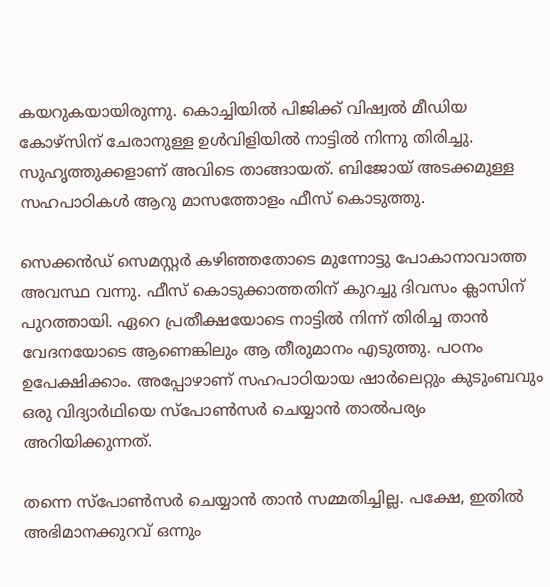കയറുകയായിരുന്നു. കൊച്ചിയില്‍ പിജിക്ക് വിഷ്വല്‍ മീഡിയ കോഴ്‌സിന് ചേരാനുള്ള ഉള്‍വിളിയില്‍ നാട്ടില്‍ നിന്നു തിരിച്ചു. സുഹൃത്തുക്കളാണ് അവിടെ താങ്ങായത്. ബിജോയ് അടക്കമുള്ള സഹപാഠികള്‍ ആറു മാസത്തോളം ഫീസ് കൊടുത്തു.

സെക്കന്‍ഡ് സെമസ്റ്റര്‍ കഴിഞ്ഞതോടെ മുന്നോട്ടു പോകാനാവാത്ത അവസ്ഥ വന്നു. ഫീസ് കൊടുക്കാത്തതിന് കുറച്ചു ദിവസം ക്ലാസിന് പുറത്തായി. ഏറെ പ്രതീക്ഷയോടെ നാട്ടില്‍ നിന്ന് തിരിച്ച താന്‍ വേദനയോടെ ആണെങ്കിലും ആ തീരുമാനം എടുത്തു. പഠനം ഉപേക്ഷിക്കാം. അപ്പോഴാണ് സഹപാഠിയായ ഷാര്‍ലെറ്റും കുടുംബവും ഒരു വിദ്യാര്‍ഥിയെ സ്‌പോണ്‍സര്‍ ചെയ്യാന്‍ താല്‍പര്യം അറിയിക്കുന്നത്.

തന്നെ സ്‌പോണ്‍സര്‍ ചെയ്യാന്‍ താന്‍ സമ്മതിച്ചില്ല. പക്ഷേ, ഇതില്‍ അഭിമാനക്കുറവ് ഒന്നും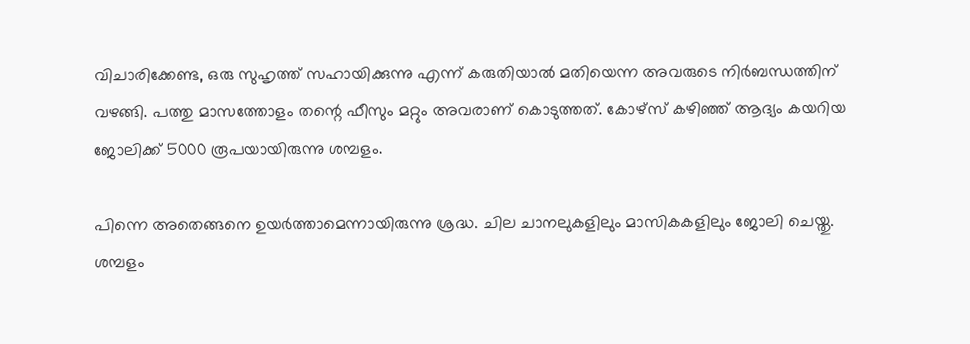വിചാരിക്കേണ്ട, ഒരു സുഹൃത്ത് സഹായിക്കുന്നു എന്ന് കരുതിയാല്‍ മതിയെന്ന അവരുടെ നിര്‍ബന്ധത്തിന് വഴങ്ങി. പത്തു മാസത്തോളം തന്റെ ഫീസും മറ്റും അവരാണ് കൊടുത്തത്. കോഴ്‌സ് കഴിഞ്ഞ് ആദ്യം കയറിയ ജോലിക്ക് 5000 രൂപയായിരുന്നു ശമ്പളം.

പിന്നെ അതെങ്ങനെ ഉയര്‍ത്താമെന്നായിരുന്നു ശ്രദ്ധ. ചില ചാനലുകളിലും മാസികകളിലും ജോലി ചെയ്തു. ശമ്പളം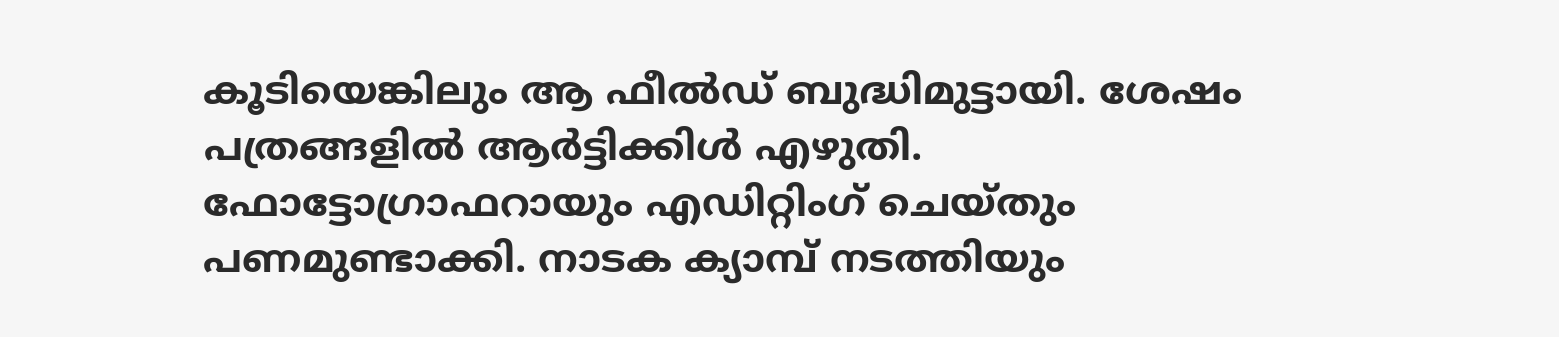കൂടിയെങ്കിലും ആ ഫീല്‍ഡ് ബുദ്ധിമുട്ടായി. ശേഷം പത്രങ്ങളില്‍ ആര്‍ട്ടിക്കിള്‍ എഴുതി. ഫോട്ടോഗ്രാഫറായും എഡിറ്റിംഗ് ചെയ്തും പണമുണ്ടാക്കി. നാടക ക്യാമ്പ് നടത്തിയും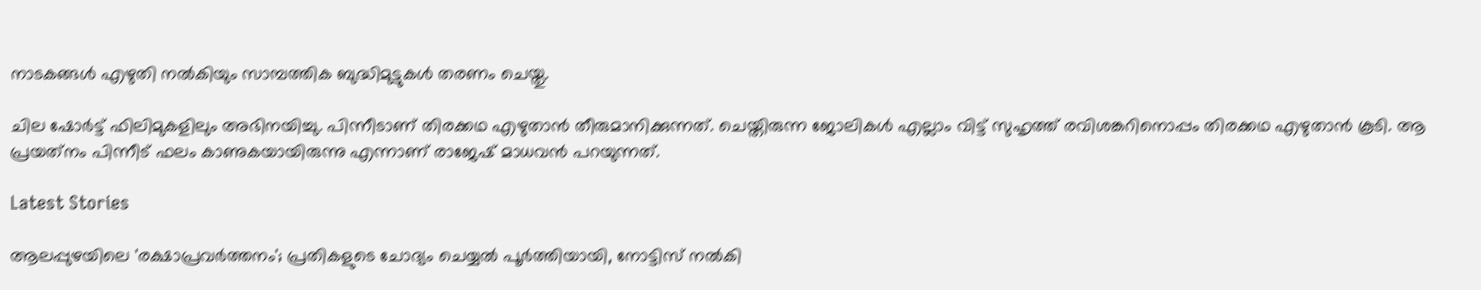നാടകങ്ങള്‍ എഴുതി നല്‍കിയും സാമ്പത്തിക ബുദ്ധിമുട്ടുകള്‍ തരണം ചെയ്തു.

ചില ഷോര്‍ട്ട് ഫിലിമുകളിലും അഭിനയിച്ചു. പിന്നീടാണ് തിരക്കഥ എഴുതാന്‍ തീരുമാനിക്കുന്നത്. ചെയ്തിരുന്ന ജോലികള്‍ എല്ലാം വിട്ട് സുഹൃത്ത് രവിശങ്കറിനൊപ്പം തിരക്കഥ എഴുതാന്‍ കൂടി. ആ പ്രയത്‌നം പിന്നീട് ഫലം കാണുകയായിരുന്നു എന്നാണ് രാജേഷ് മാധവന്‍ പറയുന്നത്.

Latest Stories

ആലപ്പുഴയിലെ 'രക്ഷാപ്രവർത്തനം'; പ്രതികളുടെ ചോദ്യം ചെയ്യൽ പൂർത്തിയായി, നോട്ടിസ് നൽകി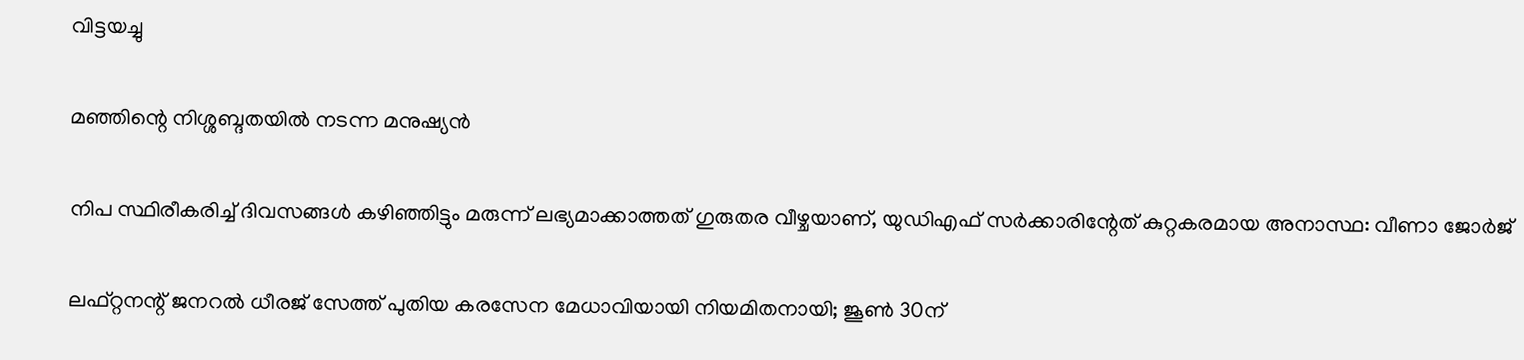വിട്ടയച്ചു

മഞ്ഞിന്റെ നിശ്ശബ്ദതയിൽ നടന്ന മനുഷ്യൻ

നിപ സ്ഥിരീകരിച്ച് ദിവസങ്ങൾ കഴിഞ്ഞിട്ടും മരുന്ന് ലഭ്യമാക്കാത്തത് ഗുരുതര വീഴ്ചയാണ്, യുഡിഎഫ് സർക്കാരിന്റേത് കുറ്റകരമായ അനാസ്ഥ: വീണാ ജോർജ്

ലഫ്റ്റനന്റ് ജനറൽ ധീരജ് സേത്ത് പുതിയ കരസേന മേധാവിയായി നിയമിതനായി; ജൂൺ 30ന്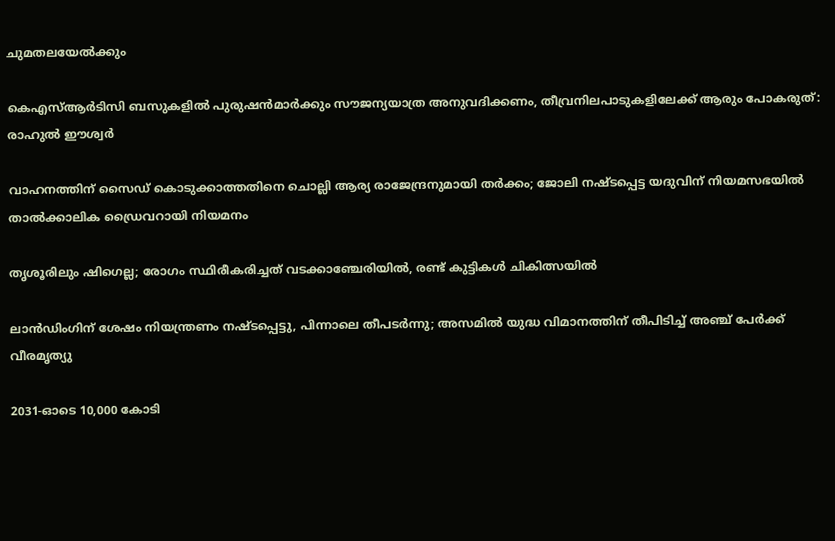ചുമതലയേൽക്കും

കെഎസ്ആർടിസി ബസുകളിൽ പുരുഷൻമാർക്കും സൗജന്യയാത്ര അനുവദിക്കണം, തീവ്രനിലപാടുകളിലേക്ക് ആരും പോകരുത്: രാഹുൽ ഈശ്വർ

വാഹനത്തിന് സൈഡ് കൊടുക്കാത്തതിനെ ചൊല്ലി ആര്യ രാജേന്ദ്രനുമായി തർക്കം; ജോലി നഷ്ടപ്പെട്ട യദുവിന് നിയമസഭയിൽ താൽക്കാലിക ഡ്രൈവറായി നിയമനം

തൃശൂരിലും ഷിഗെല്ല; രോഗം സ്ഥിരീകരിച്ചത് വടക്കാഞ്ചേരിയിൽ, രണ്ട് കുട്ടികൾ ചികിത്സയിൽ

ലാൻഡിംഗിന് ശേഷം നിയന്ത്രണം നഷ്ടപ്പെട്ടു, പിന്നാലെ തീപടർന്നു; അസമിൽ യുദ്ധ വിമാനത്തിന് തീപിടിച്ച് അഞ്ച് പേർക്ക് വീരമൃത്യു

2031-ഓടെ 10,000 കോടി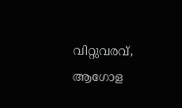വിറ്റുവരവ്, ആഗോള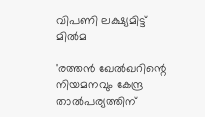വിപണി ലക്ഷ്യമിട്ട് മിൽമ

'രത്തൻ ഖേൽഖറിന്റെ നിയമനവും കേന്ദ്ര താൽപര്യത്തിന്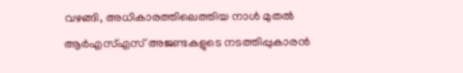വഴങ്ങി, അധികാരത്തിലെത്തിയ നാൾ മുതൽ ആർഎസ്എസ് അജണ്ടകളുടെ നടത്തിപ്പുകാരൻ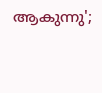ആകുന്നു';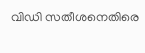വിഡി സതീശനെതിരെ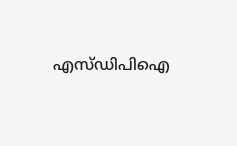എസ്ഡിപിഐ